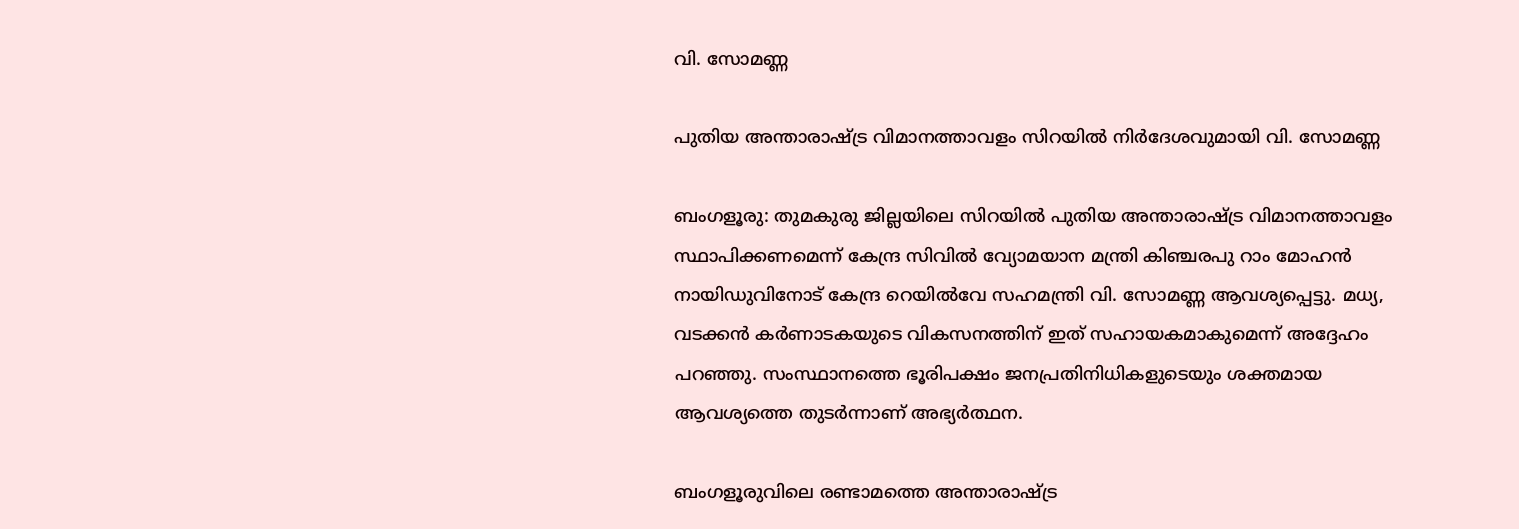വി. സോമണ്ണ

പുതിയ അന്താരാഷ്ട്ര വിമാനത്താവളം സിറയില്‍ നിര്‍ദേശവുമായി വി. സോമണ്ണ

ബംഗളൂരു: തുമകുരു ജില്ലയിലെ സിറയിൽ പുതിയ അന്താരാഷ്ട്ര വിമാനത്താവളം സ്ഥാപിക്കണമെന്ന് കേന്ദ്ര സിവിൽ വ്യോമയാന മന്ത്രി കിഞ്ചരപു റാം മോഹൻ നായിഡുവിനോട് കേന്ദ്ര റെയില്‍വേ സഹമന്ത്രി വി. സോമണ്ണ ആവശ്യപ്പെട്ടു. മധ്യ, വടക്കൻ കർണാടകയുടെ വികസനത്തിന് ഇത് സഹായകമാകുമെന്ന് അദ്ദേഹം പറഞ്ഞു. സംസ്ഥാനത്തെ ഭൂരിപക്ഷം ജനപ്രതിനിധികളുടെയും ശക്തമായ ആവശ്യത്തെ തുടർന്നാണ് അഭ്യർത്ഥന.

ബംഗളൂരുവിലെ രണ്ടാമത്തെ അന്താരാഷ്ട്ര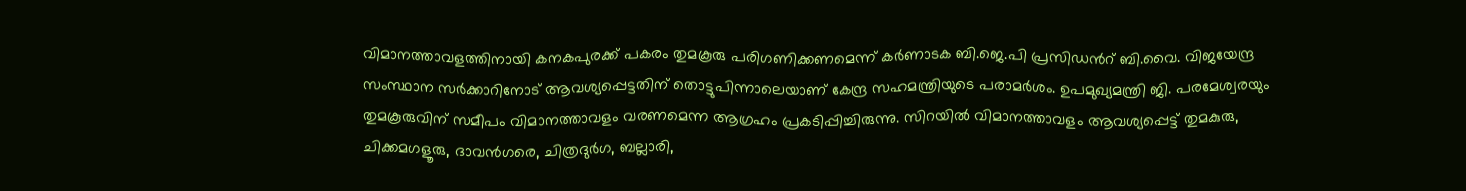വിമാനത്താവളത്തിനായി കനകപുരക്ക് പകരം തുമകൂരു പരിഗണിക്കണമെന്ന് കർണാടക ബി.ജെ.പി പ്രസിഡന്‍റ് ബി.വൈ. വിജയേന്ദ്ര സംസ്ഥാന സർക്കാറിനോട് ആവശ്യപ്പെട്ടതിന് തൊട്ടുപിന്നാലെയാണ് കേന്ദ്ര സഹമന്ത്രിയുടെ പരാമർശം. ഉപമുഖ്യമന്ത്രി ജി. പരമേശ്വരയും തുമകൂരുവിന് സമീപം വിമാനത്താവളം വരണമെന്ന ആഗ്രഹം പ്രകടിപ്പിച്ചിരുന്നു. സിറയിൽ വിമാനത്താവളം ആവശ്യപ്പെട്ട് തുമകുരു, ചിക്കമഗളൂരു, ദാവൻഗരെ, ചിത്രദുർഗ, ബല്ലാരി,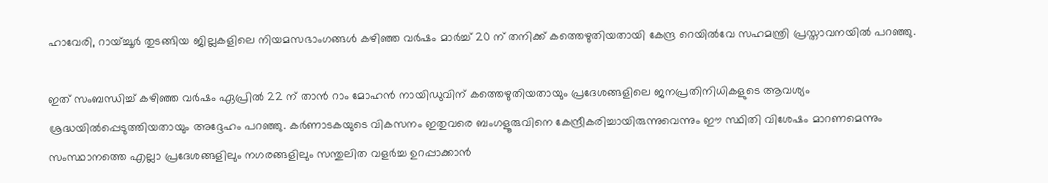ഹാവേരി, റായ്ച്ചൂർ തുടങ്ങിയ ജില്ലകളിലെ നിയമസഭാംഗങ്ങൾ കഴിഞ്ഞ വർഷം മാർച്ച് 20 ന് തനിക്ക് കത്തെഴുതിയതായി കേന്ദ്ര റെയിൽവേ സഹമന്ത്രി പ്രസ്താവനയിൽ പറഞ്ഞു.

ഇത് സംബന്ധിച്ച് കഴിഞ്ഞ വർഷം ഏപ്രിൽ 22 ന് താൻ റാം മോഹൻ നായിഡുവിന് കത്തെഴുതിയതായും പ്രദേശങ്ങളിലെ ജനപ്രതിനിധികളുടെ ആവശ്യം ശ്രദ്ധയിൽപ്പെടുത്തിയതായും അദ്ദേഹം പറഞ്ഞു. കർണാടകയുടെ വികസനം ഇതുവരെ ബംഗളൂരുവിനെ കേന്ദ്രീകരിച്ചായിരുന്നുവെന്നും ഈ സ്ഥിതി വിശേഷം മാറണമെന്നും സംസ്ഥാനത്തെ എല്ലാ പ്രദേശങ്ങളിലും നഗരങ്ങളിലും സന്തുലിത വളർച്ച ഉറപ്പാക്കാൻ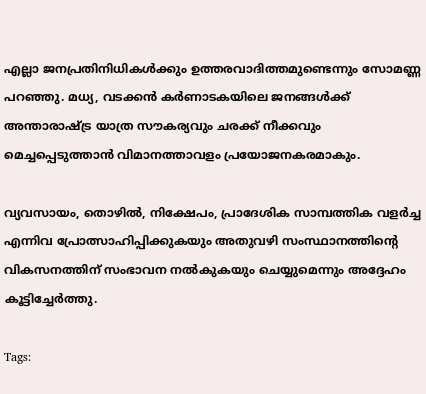എല്ലാ ജനപ്രതിനിധികൾക്കും ഉത്തരവാദിത്തമുണ്ടെന്നും സോമണ്ണ പറഞ്ഞു. മധ്യ, വടക്കൻ കർണാടകയിലെ ജനങ്ങൾക്ക് അന്താരാഷ്ട്ര യാത്ര സൗകര്യവും ചരക്ക് നീക്കവും മെച്ചപ്പെടുത്താന്‍ വിമാനത്താവളം പ്രയോജനകരമാകും.

വ്യവസായം, തൊഴിൽ, നിക്ഷേപം, പ്രാദേശിക സാമ്പത്തിക വളർച്ച എന്നിവ പ്രോത്സാഹിപ്പിക്കുകയും അതുവഴി സംസ്ഥാനത്തിന്‍റെ വികസനത്തിന് സംഭാവന നൽകുകയും ചെയ്യുമെന്നും അദ്ദേഹം കൂട്ടിച്ചേര്‍ത്തു.

Tags: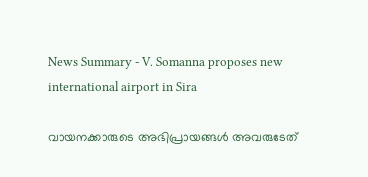News Summary - V. Somanna proposes new international airport in Sira

വായനക്കാരുടെ അഭിപ്രായങ്ങള്‍ അവരുടേത്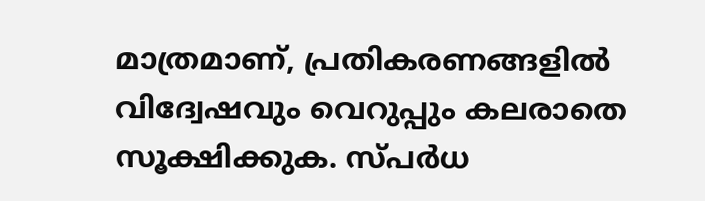മാത്രമാണ്, പ്രതികരണങ്ങളിൽ വിദ്വേഷവും വെറുപ്പും കലരാതെ സൂക്ഷിക്കുക. സ്പർധ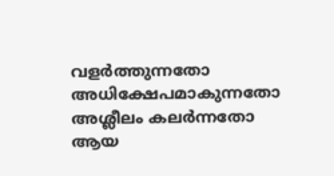വളർത്തുന്നതോ അധിക്ഷേപമാകുന്നതോ അശ്ലീലം കലർന്നതോ ആയ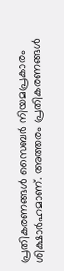പ്രതികരണങ്ങൾ സൈബർ നിയമപ്രകാരം ശിക്ഷാർഹമാണ്. അത്തരം പ്രതികരണങ്ങൾ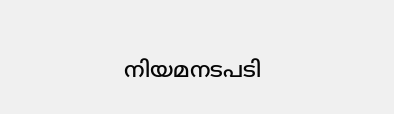നിയമനടപടി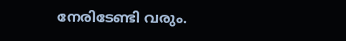നേരിടേണ്ടി വരും.